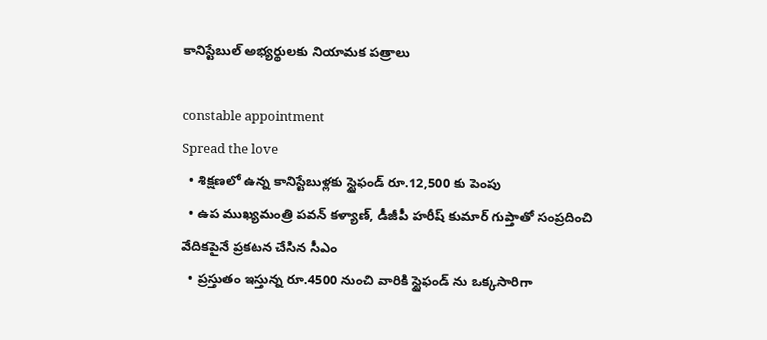కానిస్టేబుల్‌ అభ్యర్థులకు నియామక పత్రాలు

constable appointment
Spread the love
  • శిక్షణలో ఉన్న కానిస్టేబుళ్లకు స్టైఫండ్ రూ.12,500 కు పెంపు
  • ఉప ముఖ్యమంత్రి పవన్ కళ్యాణ్, డీజీపీ హరీష్ కుమార్ గుప్తాతో సంప్రదించి వేదికపైనే ప్రకటన చేసిన సీఎం
  • ప్రస్తుతం ఇస్తున్న రూ.4500 నుంచి వారికి స్టైఫండ్ ను ఒక్కసారిగా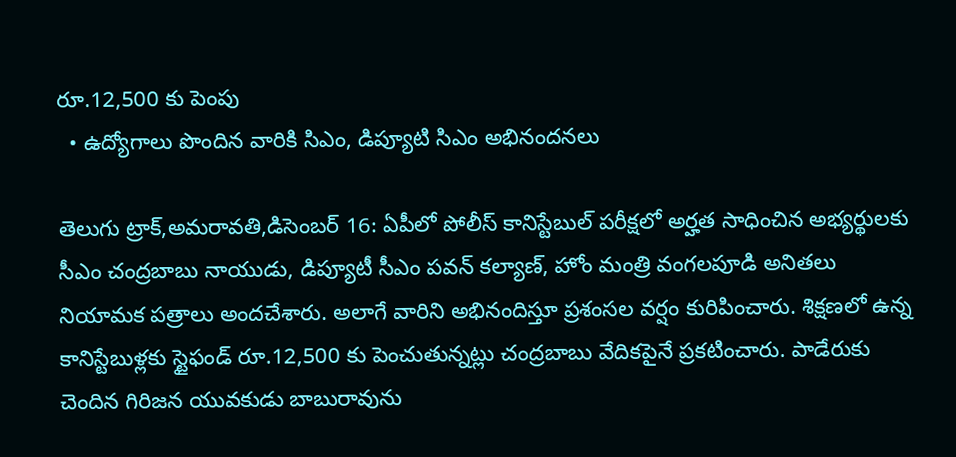రూ.12,500 కు పెంపు
  • ఉద్యోగాలు పొందిన వారికి సిఎం, డిప్యూటి సిఎం అభినందనలు

తెలుగు ట్రాక్,అమరావతి,డిసెంబర్‌ 16: ఏపీలో పోలీస్‌ కానిస్టేబుల్‌ పరీక్షలో అర్హత సాధించిన అభ్యర్థులకు సీఎం చంద్రబాబు నాయుడు, డిప్యూటీ సీఎం పవన్‌ కల్యాణ్‌, హోం మంత్రి వంగలపూడి అనితలు నియామక పత్రాలు అందచేశారు. అలాగే వారిని అభినందిస్తూ ప్రశంసల వర్షం కురిపించారు. శిక్షణలో ఉన్న కానిస్టేబుళ్లకు స్టైఫండ్ రూ.12,500 కు పెంచుతున్నట్లు చంద్రబాబు వేదికపైనే ప్రకటించారు. పాడేరుకు చెందిన గిరిజన యువకుడు బాబురావును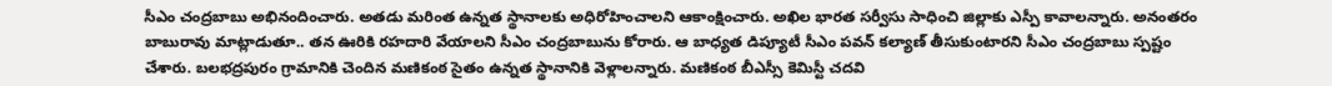సీఎం చంద్రబాబు అభినందించారు. అతడు మరింత ఉన్నత స్థానాలకు అధిరోహించాలని ఆకాంక్షించారు. అఖిల భారత సర్వీసు సాధించి జిల్లాకు ఎస్పీ కావాలన్నారు. అనంతరం బాబురావు మాట్లాడుతూ.. తన ఊరికి రహదారి వేయాలని సీఎం చంద్రబాబును కోరారు. ఆ బాధ్యత డిప్యూటీ సీఎం పవన్‌ కల్యాణ్‌ తీసుకుంటారని సీఎం చంద్రబాబు స్పష్టం చేశారు. బలభద్రపురం గ్రామానికి చెందిన మణికంఠ సైతం ఉన్నత స్థానానికి వెళ్లాలన్నారు. మణికంఠ బీఎస్సీ కెమిస్టీ చదవి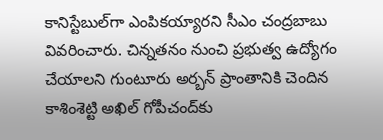కానిస్టేబుల్‌గా ఎంపికయ్యారని సీఎం చంద్రబాబు వివరించారు. చిన్నతనం నుంచి ప్రభుత్వ ఉద్యోగం చేయాలని గుంటూరు అర్బన్‌ ప్రాంతానికి చెందిన కాశింశెట్టి అఖిల్‌ గోపీచంద్‌కు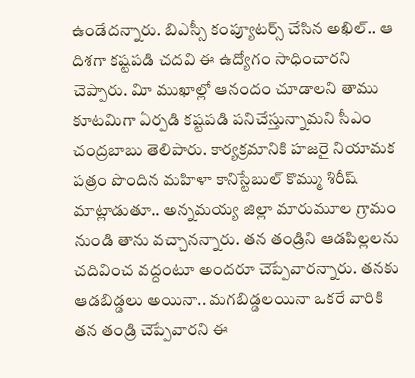ఉండేదన్నారు. బిఎస్సీ కంప్యూటర్స్‌ చేసిన అఖిల్‌.. ఆ దిశగా కష్టపడి చదవి ఈ ఉద్యోగం సాధించారని చెప్పారు. విూ ముఖాల్లో ఆనందం చూడాలని తాము కూటమిగా ఏర్పడి కష్టపడి పనిచేస్తున్నామని సీఎం చంద్రబాబు తెలిపారు. కార్యక్రమానికి హజరై నియామక పత్రం పొందిన మహిళా కానిస్టేబుల్‌ కొమ్ము శిరీష్‌ మాట్లాడుతూ.. అన్నమయ్య జిల్లా మారుమూల గ్రామం నుండి తాను వచ్చానన్నారు. తన తండ్రిని ఆడపిల్లలను చదివించ వద్దంటూ అందరూ చెప్పేవారన్నారు. తనకు ఆడబిడ్డలు అయినా.. మగబిడ్డలయినా ఒకరే వారికి తన తండ్రి చెప్పేవారని ఈ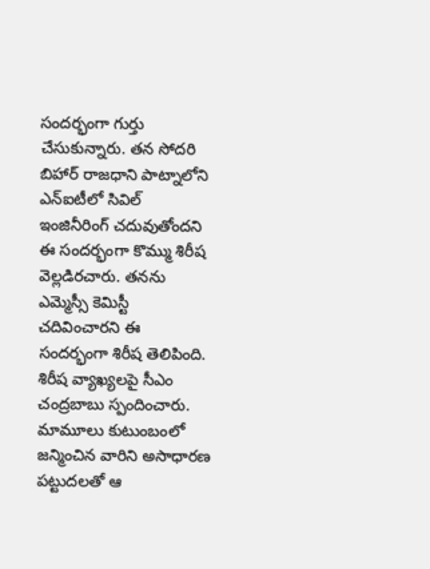సందర్భంగా గుర్తు చేసుకున్నారు. తన సోదరి బిహార్‌ రాజధాని పాట్నాలోని ఎన్‌ఐటీలో సివిల్‌ ఇంజినీరింగ్‌ చదువుతోందని ఈ సందర్భంగా కొమ్ము శిరీష వెల్లడిరచారు. తనను ఎమ్మెస్సీ కెమిస్టీ చదివించారని ఈ సందర్భంగా శిరీష తెలిపింది. శిరీష వ్యాఖ్యలపై సీఎం చంద్రబాబు స్పందించారు. మామూలు కుటుంబంలో జన్మించిన వారిని అసాధారణ పట్టుదలతో ఆ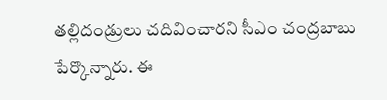తల్లిదండ్రులు చదివించారని సీఎం చంద్రబాబు పేర్కొన్నారు. ఈ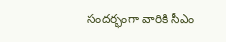సందర్భంగా వారికి సీఎం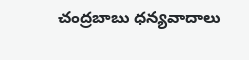చంద్రబాబు ధన్యవాదాలు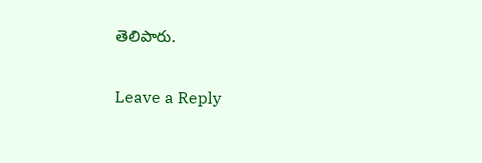తెలిపారు.

Leave a Reply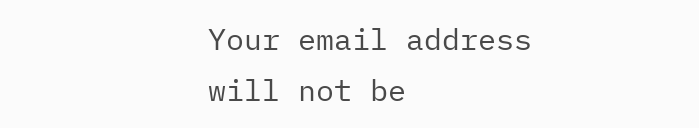Your email address will not be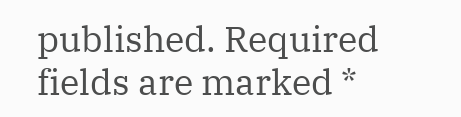published. Required fields are marked *